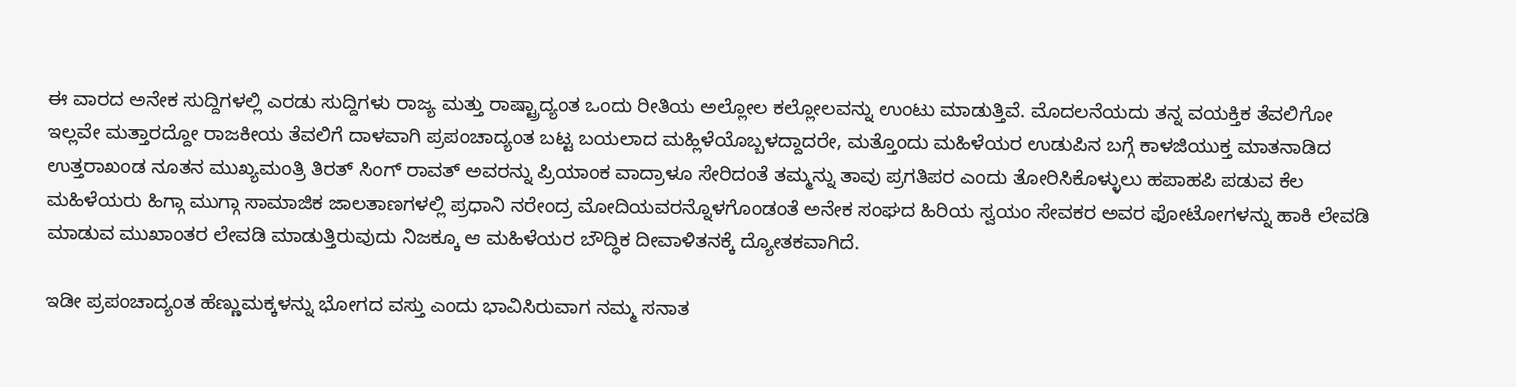ಈ ವಾರದ ಅನೇಕ ಸುದ್ದಿಗಳಲ್ಲಿ ಎರಡು ಸುದ್ದಿಗಳು ರಾಜ್ಯ ಮತ್ತು ರಾಷ್ಟ್ರಾದ್ಯಂತ ಒಂದು ರೀತಿಯ ಅಲ್ಲೋಲ ಕಲ್ಲೋಲವನ್ನು ಉಂಟು ಮಾಡುತ್ತಿವೆ. ಮೊದಲನೆಯದು ತನ್ನ ವಯಕ್ತಿಕ ತೆವಲಿಗೋ ಇಲ್ಲವೇ ಮತ್ತಾರದ್ದೋ ರಾಜಕೀಯ ತೆವಲಿಗೆ ದಾಳವಾಗಿ ಪ್ರಪಂಚಾದ್ಯಂತ ಬಟ್ಟ ಬಯಲಾದ ಮಹ್ಲಿಳೆಯೊಬ್ಬಳದ್ದಾದರೇ, ಮತ್ತೊಂದು ಮಹಿಳೆಯರ ಉಡುಪಿನ ಬಗ್ಗೆ ಕಾಳಜಿಯುಕ್ತ ಮಾತನಾಡಿದ ಉತ್ತರಾಖಂಡ ನೂತನ ಮುಖ್ಯಮಂತ್ರಿ ತಿರತ್ ಸಿಂಗ್ ರಾವತ್ ಅವರನ್ನು ಪ್ರಿಯಾಂಕ ವಾದ್ರಾಳೂ ಸೇರಿದಂತೆ ತಮ್ಮನ್ನು ತಾವು ಪ್ರಗತಿಪರ ಎಂದು ತೋರಿಸಿಕೊಳ್ಳುಲು ಹಪಾಹಪಿ ಪಡುವ ಕೆಲ ಮಹಿಳೆಯರು ಹಿಗ್ಗಾ ಮುಗ್ಗಾ ಸಾಮಾಜಿಕ ಜಾಲತಾಣಗಳಲ್ಲಿ ಪ್ರಧಾನಿ ನರೇಂದ್ರ ಮೋದಿಯವರನ್ನೊಳಗೊಂಡಂತೆ ಅನೇಕ ಸಂಘದ ಹಿರಿಯ ಸ್ವಯಂ ಸೇವಕರ ಅವರ ಫೋಟೋಗಳನ್ನು ಹಾಕಿ ಲೇವಡಿ ಮಾಡುವ ಮುಖಾಂತರ ಲೇವಡಿ ಮಾಡುತ್ತಿರುವುದು ನಿಜಕ್ಕೂ ಆ ಮಹಿಳೆಯರ ಬೌದ್ಧಿಕ ದೀವಾಳಿತನಕ್ಕೆ ದ್ಯೋತಕವಾಗಿದೆ.

ಇಡೀ ಪ್ರಪಂಚಾದ್ಯಂತ ಹೆಣ್ಣುಮಕ್ಕಳನ್ನು ಭೋಗದ ವಸ್ತು ಎಂದು ಭಾವಿಸಿರುವಾಗ ನಮ್ಮ ಸನಾತ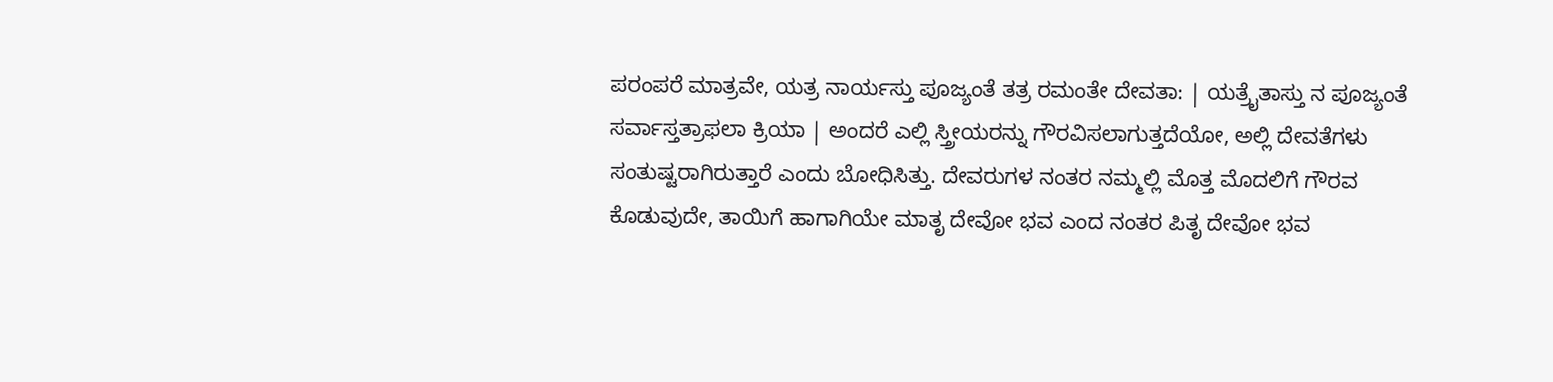ಪರಂಪರೆ ಮಾತ್ರವೇ, ಯತ್ರ ನಾರ್ಯಸ್ತು ಪೂಜ್ಯಂತೆ ತತ್ರ ರಮಂತೇ ದೇವತಾ: | ಯತ್ರೈತಾಸ್ತು ನ ಪೂಜ್ಯಂತೆ ಸರ್ವಾಸ್ತತ್ರಾಫಲಾ ಕ್ರಿಯಾ | ಅಂದರೆ ಎಲ್ಲಿ ಸ್ತ್ರೀಯರನ್ನು ಗೌರವಿಸಲಾಗುತ್ತದೆಯೋ, ಅಲ್ಲಿ ದೇವತೆಗಳು ಸಂತುಷ್ಟರಾಗಿರುತ್ತಾರೆ ಎಂದು ಬೋಧಿಸಿತ್ತು. ದೇವರುಗಳ ನಂತರ ನಮ್ಮಲ್ಲಿ ಮೊತ್ತ ಮೊದಲಿಗೆ ಗೌರವ ಕೊಡುವುದೇ, ತಾಯಿಗೆ ಹಾಗಾಗಿಯೇ ಮಾತೃ ದೇವೋ ಭವ ಎಂದ ನಂತರ ಪಿತೃ ದೇವೋ ಭವ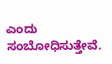ಎಂದು ಸಂಬೋಧಿಸುತ್ತೇವೆ.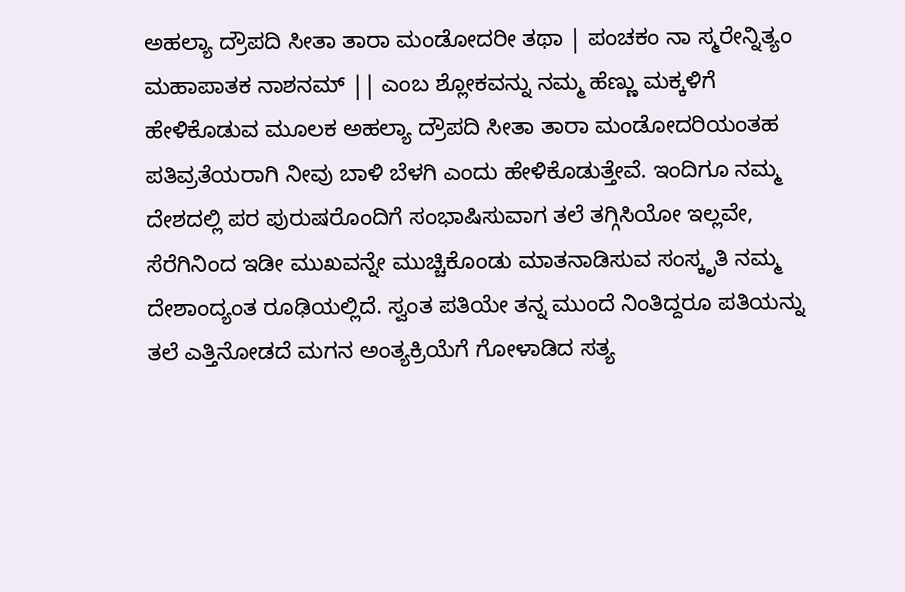ಅಹಲ್ಯಾ ದ್ರೌಪದಿ ಸೀತಾ ತಾರಾ ಮಂಡೋದರೀ ತಥಾ | ಪಂಚಕಂ ನಾ ಸ್ಮರೇನ್ನಿತ್ಯಂ ಮಹಾಪಾತಕ ನಾಶನಮ್ || ಎಂಬ ಶ್ಲೋಕವನ್ನು ನಮ್ಮ ಹೆಣ್ಣು ಮಕ್ಕಳಿಗೆ ಹೇಳಿಕೊಡುವ ಮೂಲಕ ಅಹಲ್ಯಾ ದ್ರೌಪದಿ ಸೀತಾ ತಾರಾ ಮಂಡೋದರಿಯಂತಹ ಪತಿವ್ರತೆಯರಾಗಿ ನೀವು ಬಾಳಿ ಬೆಳಗಿ ಎಂದು ಹೇಳಿಕೊಡುತ್ತೇವೆ. ಇಂದಿಗೂ ನಮ್ಮ ದೇಶದಲ್ಲಿ ಪರ ಪುರುಷರೊಂದಿಗೆ ಸಂಭಾಷಿಸುವಾಗ ತಲೆ ತಗ್ಗಿಸಿಯೋ ಇಲ್ಲವೇ, ಸೆರೆಗಿನಿಂದ ಇಡೀ ಮುಖವನ್ನೇ ಮುಚ್ಚಿಕೊಂಡು ಮಾತನಾಡಿಸುವ ಸಂಸ್ಕೃತಿ ನಮ್ಮ ದೇಶಾಂದ್ಯಂತ ರೂಢಿಯಲ್ಲಿದೆ. ಸ್ವಂತ ಪತಿಯೇ ತನ್ನ ಮುಂದೆ ನಿಂತಿದ್ದರೂ ಪತಿಯನ್ನು ತಲೆ ಎತ್ತಿನೋಡದೆ ಮಗನ ಅಂತ್ಯಕ್ರಿಯೆಗೆ ಗೋಳಾಡಿದ ಸತ್ಯ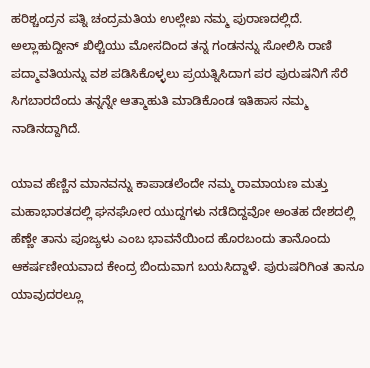ಹರಿಶ್ಚಂದ್ರನ ಪತ್ನಿ ಚಂದ್ರಮತಿಯ ಉಲ್ಲೇಖ ನಮ್ಮ ಪುರಾಣದಲ್ಲಿದೆ. ಅಲ್ಲಾಹುದ್ದೀನ್ ಖಿಲ್ಚಿಯು ಮೋಸದಿಂದ ತನ್ನ ಗಂಡನನ್ನು ಸೋಲಿಸಿ ರಾಣಿ ಪದ್ಮಾವತಿಯನ್ನು ವಶ ಪಡಿಸಿಕೊಳ್ಳಲು ಪ್ರಯತ್ನಿಸಿದಾಗ ಪರ ಪುರುಷನಿಗೆ ಸೆರೆ ಸಿಗಬಾರದೆಂದು ತನ್ನನ್ನೇ ಆತ್ಮಾಹುತಿ ಮಾಡಿಕೊಂಡ ಇತಿಹಾಸ ನಮ್ಮ ನಾಡಿನದ್ದಾಗಿದೆ.

ಯಾವ ಹೆಣ್ಣಿನ ಮಾನವನ್ನು ಕಾಪಾಡಲೆಂದೇ ನಮ್ಮ ರಾಮಾಯಣ ಮತ್ತು ಮಹಾಭಾರತದಲ್ಲಿ ಘನಘೋರ ಯುದ್ದಗಳು ನಡೆದಿದ್ದವೋ ಅಂತಹ ದೇಶದಲ್ಲಿ ಹೆಣ್ಣೇ ತಾನು ಪೂಜ್ಯಳು ಎಂಬ ಭಾವನೆಯಿಂದ ಹೊರಬಂದು ತಾನೊಂದು ಆಕರ್ಷಣೀಯವಾದ ಕೇಂದ್ರ ಬಿಂದುವಾಗ ಬಯಸಿದ್ದಾಳೆ. ಪುರುಷರಿಗಿಂತ ತಾನೂ ಯಾವುದರಲ್ಲೂ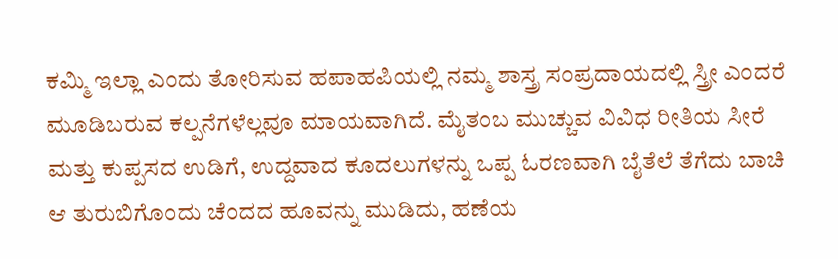ಕಮ್ಮಿ ಇಲ್ಲಾ ಎಂದು ತೋರಿಸುವ ಹಪಾಹಪಿಯಲ್ಲಿ ನಮ್ಮ ಶಾಸ್ತ್ರ ಸಂಪ್ರದಾಯದಲ್ಲಿ ಸ್ತ್ರೀ ಎಂದರೆ ಮೂಡಿಬರುವ ಕಲ್ಪನೆಗಳೆಲ್ಲವೂ ಮಾಯವಾಗಿದೆ. ಮೈತಂಬ ಮುಚ್ಚುವ ವಿವಿಧ ರೀತಿಯ ಸೀರೆ ಮತ್ತು ಕುಪ್ಪಸದ ಉಡಿಗೆ, ಉದ್ದವಾದ ಕೂದಲುಗಳನ್ನು ಒಪ್ಪ ಓರಣವಾಗಿ ಬೈತೆಲೆ ತೆಗೆದು ಬಾಚಿ ಆ ತುರುಬಿಗೊಂದು ಚೆಂದದ ಹೂವನ್ನು ಮುಡಿದು, ಹಣೆಯ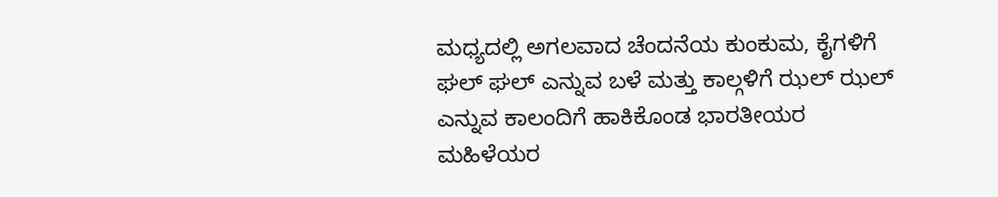ಮಧ್ಯದಲ್ಲಿ ಅಗಲವಾದ ಚೆಂದನೆಯ ಕುಂಕುಮ, ಕೈಗಳಿಗೆ ಘಲ್ ಘಲ್ ಎನ್ನುವ ಬಳೆ ಮತ್ತು ಕಾಲ್ಗಳಿಗೆ ಝಲ್ ಝಲ್ ಎನ್ನುವ ಕಾಲಂದಿಗೆ ಹಾಕಿಕೊಂಡ ಭಾರತೀಯರ ಮಹಿಳೆಯರ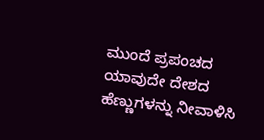ಮುಂದೆ ಪ್ರಪಂಚದ ಯಾವುದೇ ದೇಶದ ಹೆಣ್ಣುಗಳನ್ನು ನೀವಾಳಿಸಿ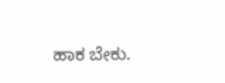ಹಾಕ ಬೇಕು.